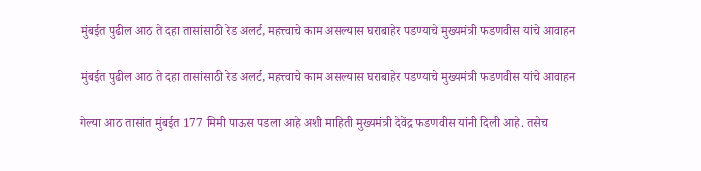मुंबईत पुढील आठ ते दहा तासांसाठी रेड अलर्ट, महत्त्वाचे काम असल्यास घराबाहेर पडण्याचे मुख्यमंत्री फडणवीस यांचे आवाहन

मुंबईत पुढील आठ ते दहा तासांसाठी रेड अलर्ट, महत्त्वाचे काम असल्यास घराबाहेर पडण्याचे मुख्यमंत्री फडणवीस यांचे आवाहन

गेल्या आठ तासांत मुंबईत 177 मिमी पाऊस पडला आहे अशी माहिती मुख्यमंत्री देवेंद्र फडणवीस यांनी दिली आहे. तसेच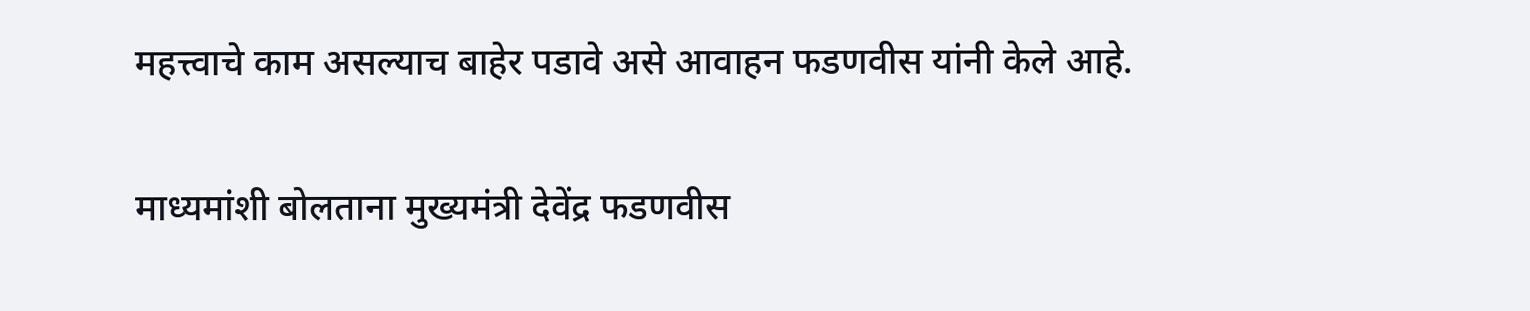महत्त्वाचे काम असल्याच बाहेर पडावे असे आवाहन फडणवीस यांनी केले आहे.

माध्यमांशी बोलताना मुख्यमंत्री देवेंद्र फडणवीस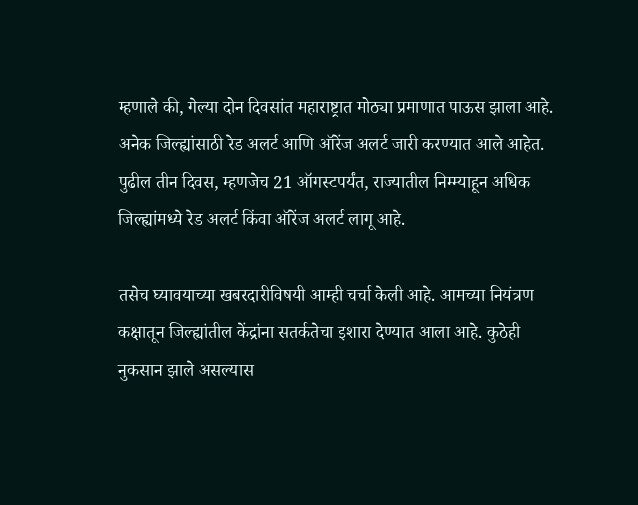म्हणाले की, गेल्या दोन दिवसांत महाराष्ट्रात मोठ्या प्रमाणात पाऊस झाला आहे. अनेक जिल्ह्यांसाठी रेड अलर्ट आणि ऑरेंज अलर्ट जारी करण्यात आले आहेत. पुढील तीन दिवस, म्हणजेच 21 ऑगस्टपर्यंत, राज्यातील निम्म्याहून अधिक जिल्ह्यांमध्ये रेड अलर्ट किंवा ऑरेंज अलर्ट लागू आहे.

तसेच घ्यावयाच्या खबरदारीविषयी आम्ही चर्चा केली आहे. आमच्या नियंत्रण कक्षातून जिल्ह्यांतील केंद्रांना सतर्कतेचा इशारा देण्यात आला आहे. कुठेही नुकसान झाले असल्यास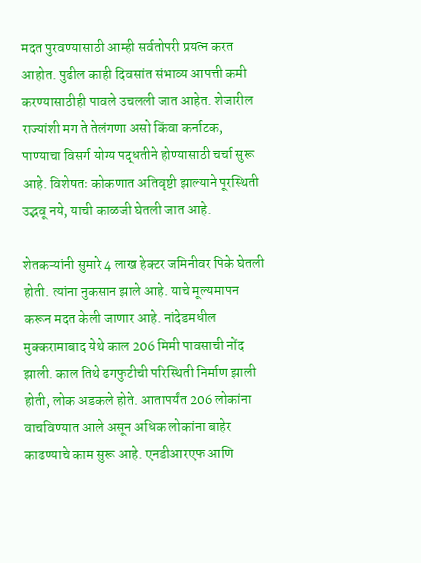मदत पुरवण्यासाठी आम्ही सर्वतोपरी प्रयत्न करत आहोत. पुढील काही दिवसांत संभाव्य आपत्ती कमी करण्यासाठीही पावले उचलली जात आहेत. शेजारील राज्यांशी मग ते तेलंगणा असो किंवा कर्नाटक, पाण्याचा विसर्ग योग्य पद्धतीने होण्यासाठी चर्चा सुरू आहे. विशेषतः कोकणात अतिवृष्टी झाल्याने पूरस्थिती उद्भवू नये, याची काळजी घेतली जात आहे.

शेतकऱ्यांनी सुमारे 4 लाख हेक्टर जमिनीवर पिके घेतली होती. त्यांना नुकसान झाले आहे. याचे मूल्यमापन करून मदत केली जाणार आहे. नांदेडमधील मुक्करामाबाद येथे काल 206 मिमी पावसाची नोंद झाली. काल तिथे ढगफुटीची परिस्थिती निर्माण झाली होती, लोक अडकले होते. आतापर्यंत 206 लोकांना वाचविण्यात आले असून अधिक लोकांना बाहेर काढण्याचे काम सुरू आहे. एनडीआरएफ आणि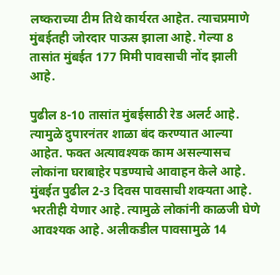लष्कराच्या टीम तिथे कार्यरत आहेत. त्याचप्रमाणे मुंबईतही जोरदार पाऊस झाला आहे. गेल्या 8 तासांत मुंबईत 177 मिमी पावसाची नोंद झाली आहे.

पुढील 8-10 तासांत मुंबईसाठी रेड अलर्ट आहे. त्यामुळे दुपारनंतर शाळा बंद करण्यात आल्या आहेत. फक्त अत्यावश्यक काम असल्यासच लोकांना घराबाहेर पडण्याचे आवाहन केले आहे. मुंबईत पुढील 2-3 दिवस पावसाची शक्यता आहे. भरतीही येणार आहे. त्यामुळे लोकांनी काळजी घेणे आवश्यक आहे. अलीकडील पावसामुळे 14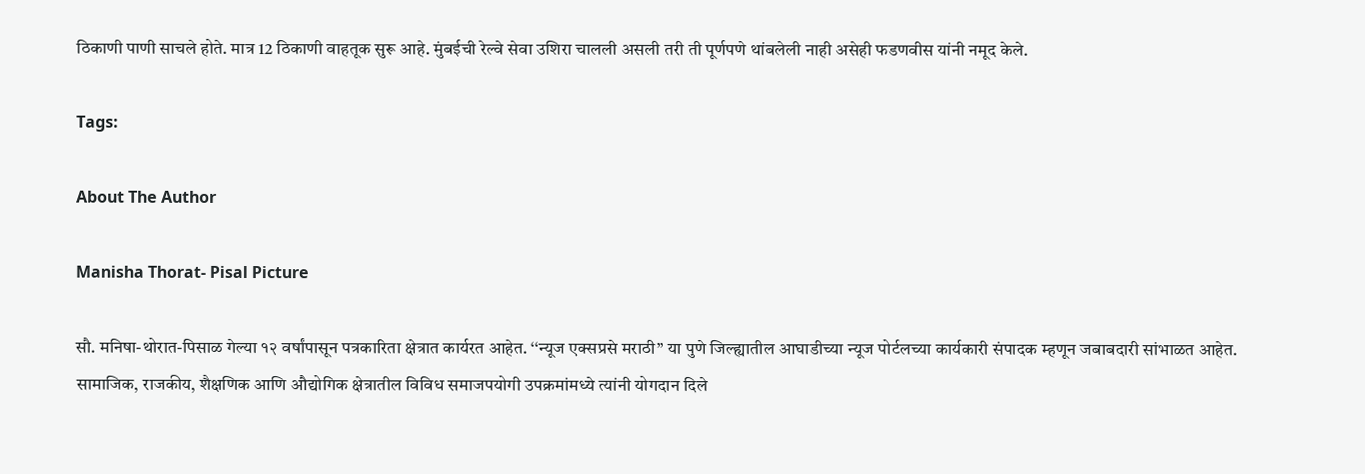ठिकाणी पाणी साचले होते. मात्र 12 ठिकाणी वाहतूक सुरू आहे. मुंबईची रेल्वे सेवा उशिरा चालली असली तरी ती पूर्णपणे थांबलेली नाही असेही फडणवीस यांनी नमूद केले.

Tags:

About The Author

Manisha Thorat- Pisal Picture

सौ. मनिषा-थोरात-पिसाळ गेल्या १२ वर्षांपासून पत्रकारिता क्षेत्रात कार्यरत आहेत. ‘‘न्यूज एक्सप्रसे मराठी’’ या पुणे जिल्ह्यातील आघाडीच्या न्यूज पोर्टलच्या कार्यकारी संपादक म्हणून जबाबदारी सांभाळत आहेत. सामाजिक, राजकीय, शैक्षणिक आणि औद्योगिक क्षेत्रातील विविध समाजपयोगी उपक्रमांमध्ये त्यांनी योगदान दिले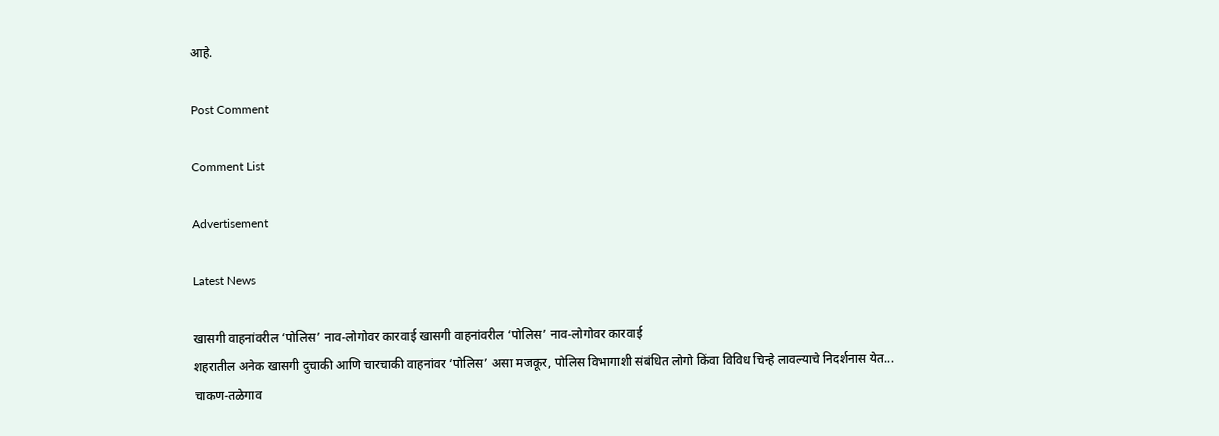आहे.

Post Comment

Comment List

Advertisement

Latest News

खासगी वाहनांवरील ‘पोलिस’ नाव-लोगोवर कारवाई खासगी वाहनांवरील ‘पोलिस’ नाव-लोगोवर कारवाई
शहरातील अनेक खासगी दुचाकी आणि चारचाकी वाहनांवर ‘पोलिस’ असा मजकूर, पोलिस विभागाशी संबंधित लोगो किंवा विविध चिन्हे लावल्याचे निदर्शनास येत...
चाकण-तळेगाव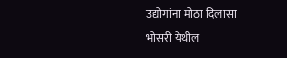उद्योगांना मोठा दिलासा
भोसरी येथील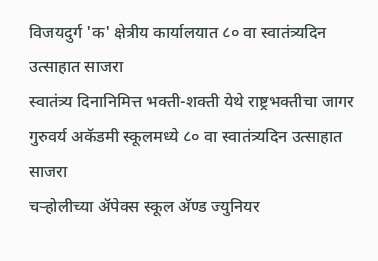विजयदुर्ग 'क' क्षेत्रीय कार्यालयात ८० वा स्वातंत्र्यदिन उत्साहात साजरा
स्वातंत्र्य दिनानिमित्त भक्ती-शक्ती येथे राष्ट्रभक्तीचा जागर
गुरुवर्य अकॅडमी स्कूलमध्ये ८० वा स्वातंत्र्यदिन उत्साहात साजरा
चऱ्होलीच्या अ‍ॅपेक्स स्कूल अ‍ॅण्ड ज्युनियर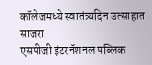कॉलेजमध्ये स्वातंत्र्यदिन उत्साहात साजरा
एसपीजी इंटरनॅशनल पब्लिक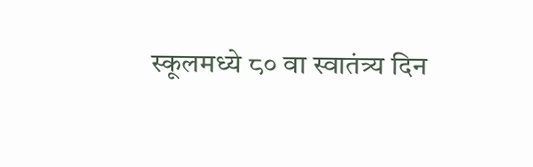स्कूलमध्ये ८० वा स्वातंत्र्य दिन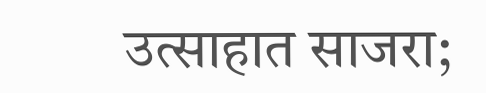उत्साहात साजरा;